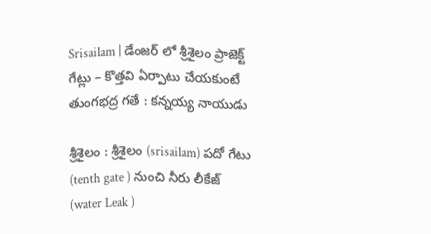Srisailam | డేంజర్ లో శ్రీశైలం ప్రాజెక్ట్ గేట్లు – కొత్తవి ఏర్పాటు చేయకుంటే తుంగభద్ర గతే : కన్నయ్య నాయుడు

శ్రీశైలం : శ్రీశైలం (srisailam) పదో గేటు (tenth gate ) నుంచి నీరు లీకేజ్ (water Leak )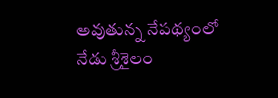అవుతున్న నేపథ్యంలో నేడు శ్రీశైలం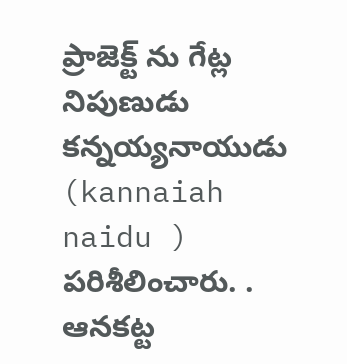ప్రాజెక్ట్ ను గేట్ల నిపుణుడు కన్నయ్యనాయుడు (kannaiah naidu ) పరిశీలించారు. . ఆనకట్ట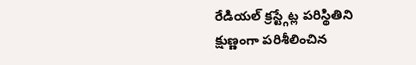రేడియల్ క్రస్ట్గేట్ల పరిస్థితిని క్షుణ్ణంగా పరిశీలించిన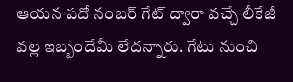ఆయన పదో నంబర్ గేట్ ద్వారా వచ్చే లీకేజీ వల్ల ఇబ్బందేమీ లేదన్నారు. గేటు నుంచి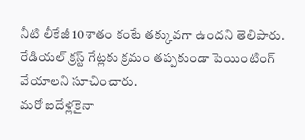నీటి లీకేజీ 10శాతం కంటే తక్కువగా ఉందని తెలిపారు. రేడియల్ క్రస్ట్ గేట్లకు క్రమం తప్పకుండా పెయింటింగ్ వేయాలని సూచించారు.
మరో ఐదేళ్లకైనా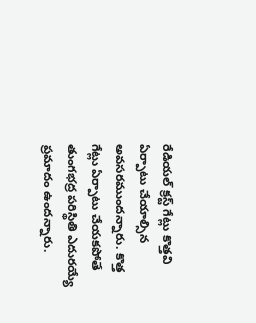రేడియల్ క్రస్ట్ గేట్లు కొత్తవి ఏర్పాటు చేయాల్సిన అవసరముందన్నారు. కొత్త గేట్లు ఏర్పాటు చేయకపోతే తుంగభద్ర పరిస్థితి ఎదురయ్యే ప్రమాదం ఉందన్నారు.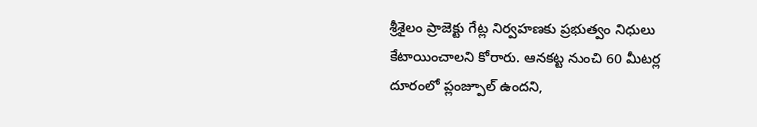శ్రీశైలం ప్రాజెక్టు గేట్ల నిర్వహణకు ప్రభుత్వం నిధులు కేటాయించాలని కోరారు. ఆనకట్ట నుంచి 60 మీటర్ల దూరంలో ప్లంజ్పూల్ ఉందని,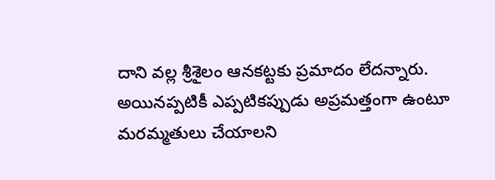దాని వల్ల శ్రీశైలం ఆనకట్టకు ప్రమాదం లేదన్నారు. అయినప్పటికీ ఎప్పటికప్పుడు అప్రమత్తంగా ఉంటూ మరమ్మతులు చేయాలని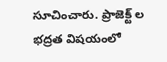సూచించారు. ప్రాజెక్ట్ ల భద్రత విషయంలో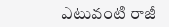ఎటువంటి రాజీ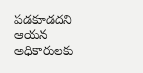పడకూడదని ఆయన అధికారులకు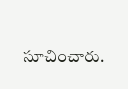సూచించారు.